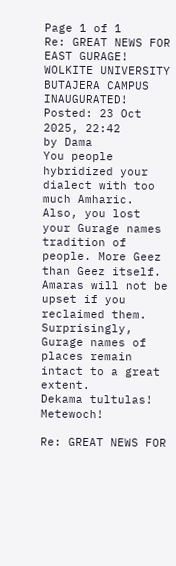Page 1 of 1
Re: GREAT NEWS FOR EAST GURAGE! WOLKITE UNIVERSITY BUTAJERA CAMPUS INAUGURATED!
Posted: 23 Oct 2025, 22:42
by Dama
You people hybridized your dialect with too much Amharic. Also, you lost your Gurage names tradition of people. More Geez than Geez itself. Amaras will not be upset if you reclaimed them. Surprisingly, Gurage names of places remain intact to a great extent.
Dekama tultulas!
Metewoch!

Re: GREAT NEWS FOR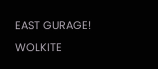EAST GURAGE! WOLKITE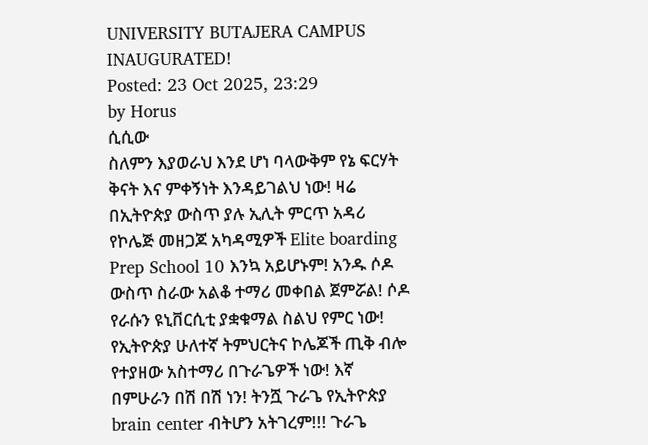UNIVERSITY BUTAJERA CAMPUS INAUGURATED!
Posted: 23 Oct 2025, 23:29
by Horus
ሲሲው
ስለምን እያወራህ እንደ ሆነ ባላውቅም የኔ ፍርሃት ቅናት እና ምቀኝነት እንዳይገልህ ነው! ዛሬ በኢትዮጵያ ውስጥ ያሉ ኢሊት ምርጥ አዳሪ የኮሌጅ መዘጋጆ አካዳሚዎች Elite boarding Prep School 10 እንኳ አይሆኑም! አንዱ ሶዶ ውስጥ ስራው አልቆ ተማሪ መቀበል ጀምሯል! ሶዶ የራሱን ዩኒቨርሲቲ ያቋቁማል ስልህ የምር ነው! የኢትዮጵያ ሁለተኛ ትምህርትና ኮሌጆች ጢቅ ብሎ የተያዘው አስተማሪ በጉራጌዎች ነው! እኛ በምሁራን በሽ በሽ ነን! ትንሿ ጉራጌ የኢትዮጵያ brain center ብትሆን አትገረም!!! ጉራጌ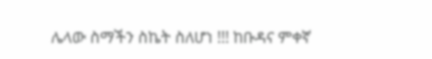ሌላው ስማችን ስኬት ስለሆነ !!! ከቡዳና ምቀኛ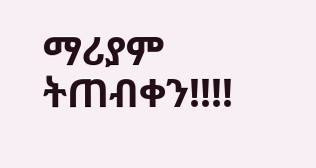ማሪያም ትጠብቀን!!!!